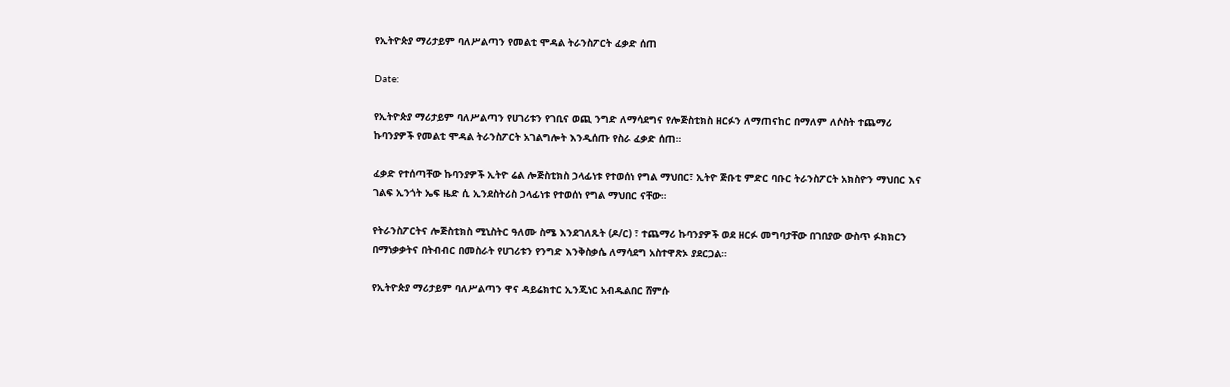የኢትዮጵያ ማሪታይም ባለሥልጣን የመልቲ ሞዳል ትራንስፖርት ፈቃድ ሰጠ

Date:

የኢትዮጵያ ማሪታይም ባለሥልጣን የሀገሪቱን የገቢና ወጪ ንግድ ለማሳደግና የሎጅስቲክስ ዘርፉን ለማጠናከር በማለም ለሶስት ተጨማሪ ኩባንያዎች የመልቲ ሞዳል ትራንስፖርት አገልግሎት እንዲሰጡ የስራ ፈቃድ ሰጠ።

ፈቃድ የተሰጣቸው ኩባንያዎች ኢትዮ ሬል ሎጅስቲክስ ኃላፊነቱ የተወሰነ የግል ማህበር፣ ኢትዮ ጅቡቲ ምድር ባቡር ትራንስፖርት አክስዮን ማህበር እና ገልፍ ኢንጎት ኤፍ ዜድ ሲ ኢንደስትሪስ ኃላፊነቱ የተወሰነ የግል ማህበር ናቸው።

የትራንስፖርትና ሎጅስቲክስ ሚኒስትር ዓለሙ ስሜ እንደገለጹት (ዶ/ር) ፣ ተጨማሪ ኩባንያዎች ወደ ዘርፉ መግባታቸው በገበያው ውስጥ ፉክክርን በማነቃቃትና በትብብር በመስራት የሀገሪቱን የንግድ እንቅስቃሴ ለማሳደግ አስተዋጽኦ ያደርጋል።

የኢትዮጵያ ማሪታይም ባለሥልጣን ዋና ዳይሬክተር ኢንጂነር አብዱልበር ሸምሱ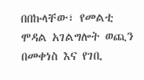በበኩላቸው፣ የመልቲ ሞዳል አገልግሎት ወጪን በመቀነስ እና የገቢ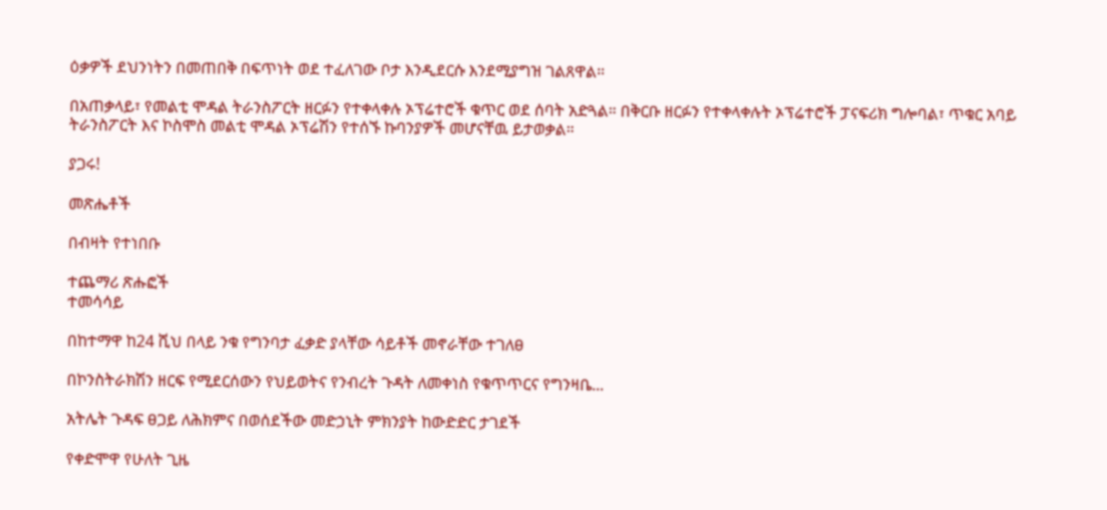ዕቃዎች ደህንነትን በመጠበቅ በፍጥነት ወደ ተፈለገው ቦታ እንዲደርሱ እንደሚያግዝ ገልጸዋል።

በአጠቃላይ፣ የመልቲ ሞዳል ትራንስፖርት ዘርፉን የተቀላቀሉ ኦፕሬተሮች ቁጥር ወደ ሰባት አድጓል። በቅርቡ ዘርፉን የተቀላቀሉት ኦፕሬተሮች ፓናፍሪክ ግሎባል፣ ጥቁር አባይ ትራንስፖርት እና ኮስሞስ መልቲ ሞዳል ኦፕሬሽን የተሰኙ ኩባንያዎች መሆናቸዉ ይታወቃል።

ያጋሩ!

መጽሔቶች

በብዛት የተነበቡ

ተጨማሪ ጽሑፎች
ተመሳሳይ

በከተማዋ ከ24 ሺህ በላይ ንቁ የግንባታ ፈቃድ ያላቸው ሳይቶች መኖራቸው ተገለፀ

በኮንስትራክሽን ዘርፍ የሚደርሰውን የህይወትና የንብረት ጉዳት ለመቀነስ የቁጥጥርና የግንዛቤ...

አትሌት ጉዳፍ ፀጋይ ለሕክምና በወሰደችው መድኃኒት ምክንያት ከውድድር ታገደች

የቀድሞዋ የሁለት ጊዜ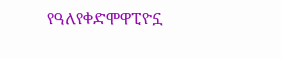የዓለየቀድሞዋፒዮኗ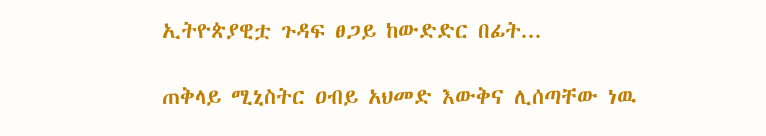ኢትዮጵያዊቷ ጉዳፍ ፀጋይ ከውድድር በፊት...

ጠቅላይ ሚኒስትር ዐብይ አህመድ እውቅና ሊሰጣቸው ነዉ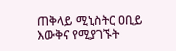ጠቅላይ ሚኒስትር ዐቢይ እውቅና የሚያገኙት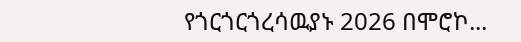የጎርጎርጎረሳዉያኑ 2026 በሞሮኮ...